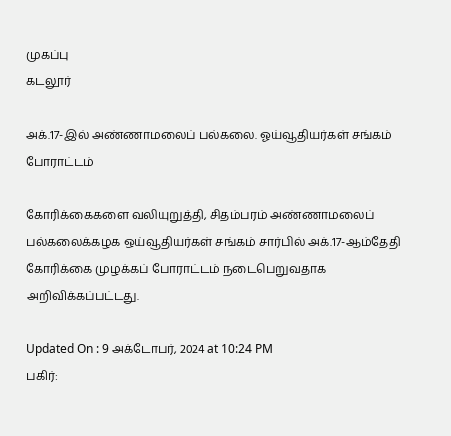முகப்பு
கடலூர்

அக்.17-இல் அண்ணாமலைப் பல்கலை. ஓய்வூதியர்கள் சங்கம் போராட்டம்

கோரிக்கைகளை வலியுறுத்தி, சிதம்பரம் அண்ணாமலைப் பல்கலைக்கழக ஒய்வூதியர்கள் சங்கம் சார்பில் அக்.17-ஆம்தேதி கோரிக்கை முழக்கப் போராட்டம் நடைபெறுவதாக அறிவிக்கப்பட்டது.

Updated On : 9 அக்டோபர், 2024 at 10:24 PM
பகிர்: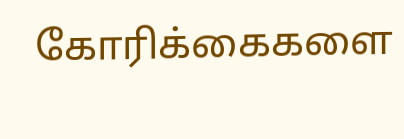கோரிக்கைகளை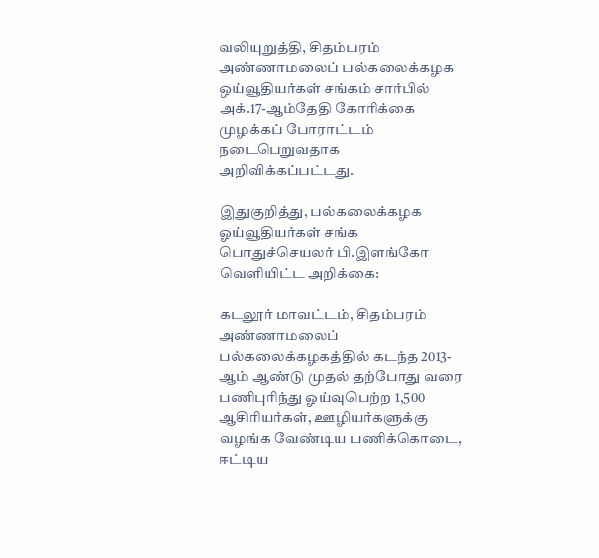வலியுறுத்தி, சிதம்பரம் அண்ணாமலைப் பல்கலைக்கழக ஒய்வூதியர்கள் சங்கம் சார்பில் அக்.17-ஆம்தேதி கோரிக்கை முழக்கப் போராட்டம் நடைபெறுவதாக அறிவிக்கப்பட்டது.

இதுகுறித்து, பல்கலைக்கழக ஓய்வூதியர்கள் சங்க பொதுச்செயலர் பி.இளங்கோ வெளியிட்ட அறிக்கை:

கடலூர் மாவட்டம், சிதம்பரம் அண்ணாமலைப் பல்கலைக்கழகத்தில் கடந்த 2013-ஆம் ஆண்டு முதல் தற்போது வரை பணிபுரிந்து ஓய்வுபெற்ற 1,500 ஆசிரியர்கள், ஊழியர்களுக்கு வழங்க வேண்டிய பணிக்கொடை, ஈட்டிய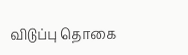விடுப்பு தொகை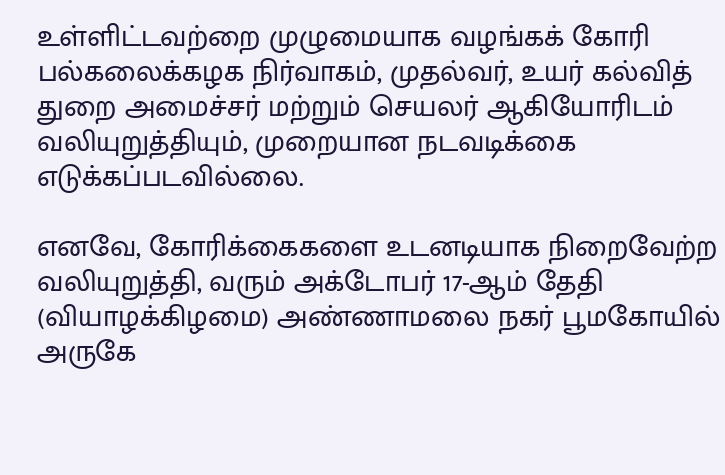உள்ளிட்டவற்றை முழுமையாக வழங்கக் கோரி பல்கலைக்கழக நிர்வாகம், முதல்வர், உயர் கல்வித் துறை அமைச்சர் மற்றும் செயலர் ஆகியோரிடம் வலியுறுத்தியும், முறையான நடவடிக்கை எடுக்கப்படவில்லை.

எனவே, கோரிக்கைகளை உடனடியாக நிறைவேற்ற வலியுறுத்தி, வரும் அக்டோபர் 17-ஆம் தேதி (வியாழக்கிழமை) அண்ணாமலை நகர் பூமகோயில் அருகே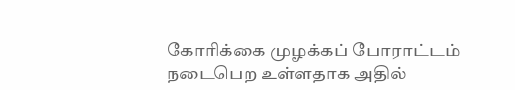கோரிக்கை முழக்கப் போராட்டம் நடைபெற உள்ளதாக அதில்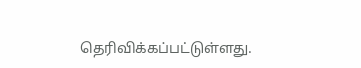தெரிவிக்கப்பட்டுள்ளது.